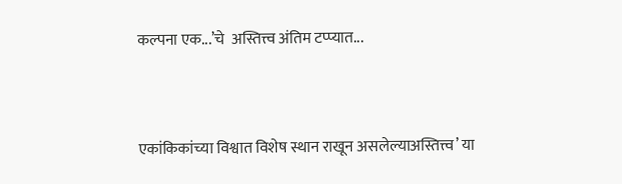कल्पना एक...’चे  अस्तित्त्व अंतिम टप्प्यात...


एकांकिकांच्या विश्वात विशेष स्थान राखून असलेल्याअस्तित्त्व’ या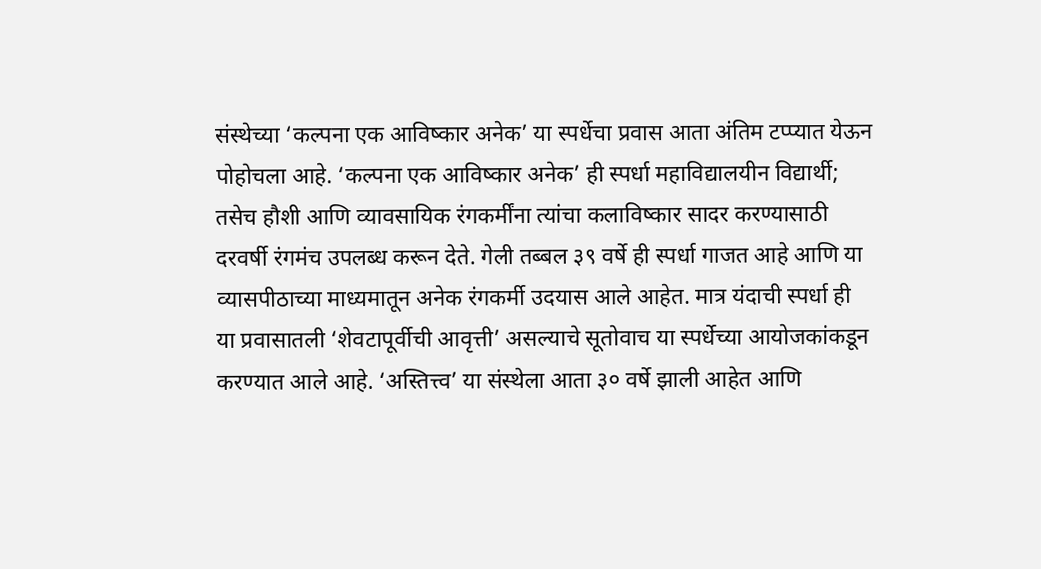संस्थेच्या ‘कल्पना एक आविष्कार अनेक’ या स्पर्धेचा प्रवास आता अंतिम टप्प्यात येऊन पोहोचला आहे. ‘कल्पना एक आविष्कार अनेक’ ही स्पर्धा महाविद्यालयीन विद्यार्थी; तसेच हौशी आणि व्यावसायिक रंगकर्मींना त्यांचा कलाविष्कार सादर करण्यासाठी दरवर्षी रंगमंच उपलब्ध करून देते. गेली तब्बल ३९ वर्षे ही स्पर्धा गाजत आहे आणि या व्यासपीठाच्या माध्यमातून अनेक रंगकर्मी उदयास आले आहेत. मात्र यंदाची स्पर्धा ही या प्रवासातली ‘शेवटापूर्वीची आवृत्ती’ असल्याचे सूतोवाच या स्पर्धेच्या आयोजकांकडून करण्यात आले आहे. ‘अस्तित्त्व’ या संस्थेला आता ३० वर्षे झाली आहेत आणि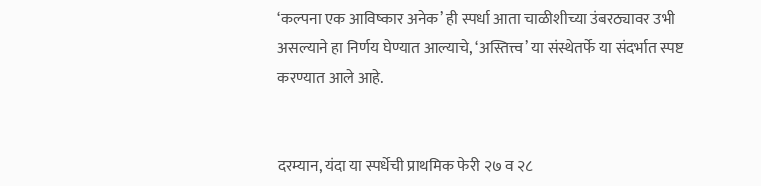‘कल्पना एक आविष्कार अनेक’ ही स्पर्धा आता चाळीशीच्या उंबरठ्यावर उभी असल्याने हा निर्णय घेण्यात आल्याचे, ‘अस्तित्त्व’ या संस्थेतर्फे या संदर्भात स्पष्ट करण्यात आले आहे.


दरम्यान, यंदा या स्पर्धेची प्राथमिक फेरी २७ व २८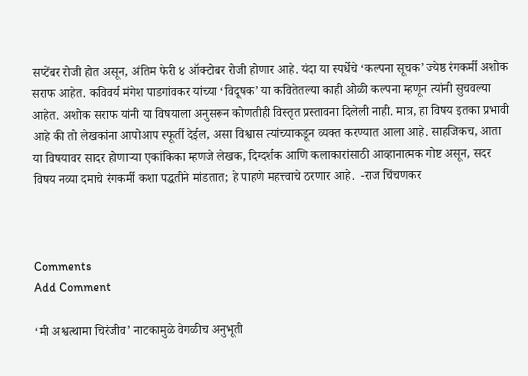सप्टेंबर रोजी होत असून, अंतिम फेरी ४ ऑक्टोबर रोजी होणार आहे. यंदा या स्पर्धेचे ‘कल्पना सूचक’ ज्येष्ठ रंगकर्मी अशोक सराफ आहेत. कविवर्य मंगेश पाडगांवकर यांच्या ‘विदूषक’ या कवितेतल्या काही ओळी कल्पना म्हणून त्यांनी सुचवल्या आहेत. अशोक सराफ यांनी या विषयाला अनुसरून कोणतीही विस्तृत प्रस्तावना दिलेली नाही. मात्र, हा विषय इतका प्रभावी आहे की तो लेखकांना आपोआप स्फूर्ती देईल, असा विश्वास त्यांच्याकडून व्यक्त करण्यात आला आहे. साहजिकच, आता या विषयावर सादर होणाऱ्या एकांकिका म्हणजे लेखक, दिग्दर्शक आणि कलाकारांसाठी आव्हानात्मक गोष्ट असून, सदर विषय नव्या दमाचे रंगकर्मी कशा पद्धतीने मांडतात; हे पाहणे महत्त्वाचे ठरणार आहे.  -राज चिंचणकर



Comments
Add Comment

‘मी अश्वत्थामा चिरंजीव’ नाटकामुळे वेगळीच अनुभूती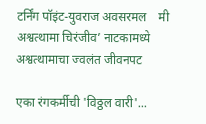टर्निंग पॉइंट-युवराज अवसरमल    मी अश्वत्थामा चिरंजीव’ नाटकामध्ये अश्वत्थामाचा ज्वलंत जीवनपट

एका रंगकर्मीची 'विठ्ठल वारी'...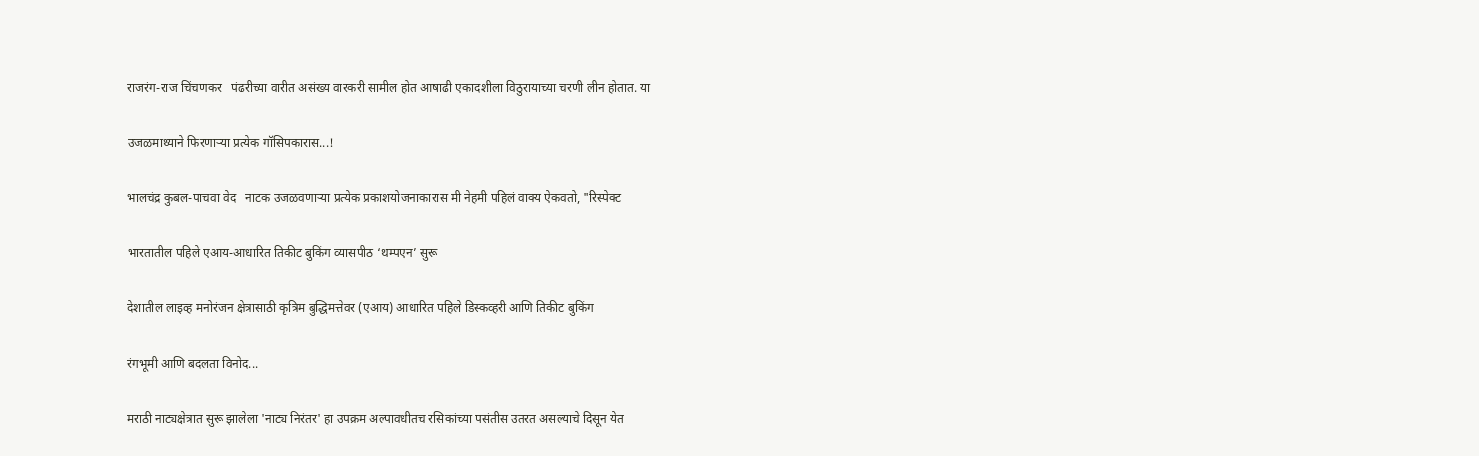राजरंग-राज चिंचणकर   पंढरीच्या वारीत असंख्य वारकरी सामील होत आषाढी एकादशीला विठुरायाच्या चरणी लीन होतात. या

उजळमाथ्याने फिरणाऱ्या प्रत्येक गॉसिपकारास...!

भालचंद्र कुबल-पाचवा वेद   नाटक उजळवणाऱ्या प्रत्येक प्रकाशयोजनाकारास मी नेहमी पहिलं वाक्य ऐकवतो, "रिस्पेक्ट

भारतातील पहिले एआय-आधारित तिकीट बुकिंग व्यासपीठ ‘थम्पएन’ सुरू

देशातील लाइव्ह मनोरंजन क्षेत्रासाठी कृत्रिम बुद्धिमत्तेवर (एआय) आधारित पहिले डिस्कव्हरी आणि तिकीट बुकिंग

रंगभूमी आणि बदलता विनोद...

मराठी नाट्यक्षेत्रात सुरू झालेला 'नाट्य निरंतर' हा उपक्रम अल्पावधीतच रसिकांच्या पसंतीस उतरत असल्याचे दिसून येत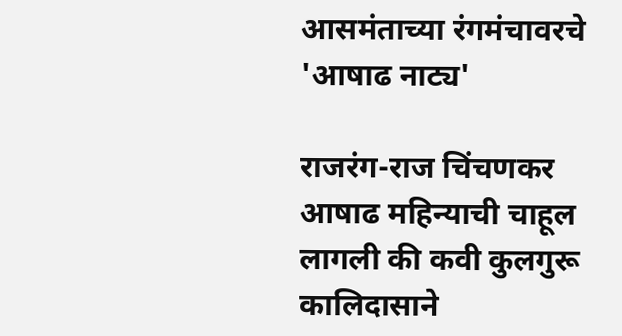आसमंताच्या रंगमंचावरचे 'आषाढ नाट्य'

राजरंग-राज चिंचणकर आषाढ महिन्याची चाहूल लागली की कवी कुलगुरू कालिदासाने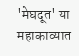'मेघदूत' या महाकाव्यात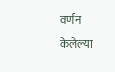वर्णन केलेल्या